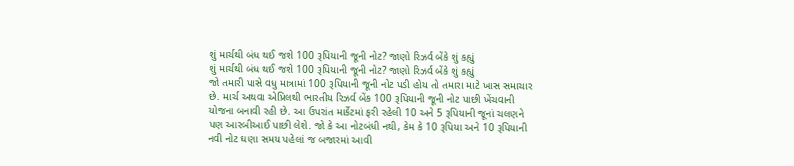શું માર્ચથી બંધ થઈ જશે 100 રૂપિયાની જૂની નોટ? જાણો રિઝર્વ બેંકે શું કહ્યું
શું માર્ચથી બંધ થઈ જશે 100 રૂપિયાની જૂની નોટ? જાણો રિઝર્વ બેંકે શું કહ્યું
જો તમારી પાસે વધુ માત્રામાં 100 રૂપિયાની જૂની નોટ પડી હોય તો તમારા માટે ખાસ સમાચાર છે. માર્ચ અથવા એપ્રિલથી ભારતીય રિઝર્વ બેંક 100 રૂપિયાની જૂની નોટ પાછી ખેંચવાની યોજના બનાવી રહી છે. આ ઉપરાંત માર્કેટમાં ફરી રહેલી 10 અને 5 રૂપિયાની જૂનાં ચલણને પણ આરબીઆઈ પાછી લેશે. જો કે આ નોટબંધી નથી, કેમ કે 10 રૂપિયા અને 10 રૂપિયાની નવી નોટ ઘણા સમય પહેલાં જ બજારમાં આવી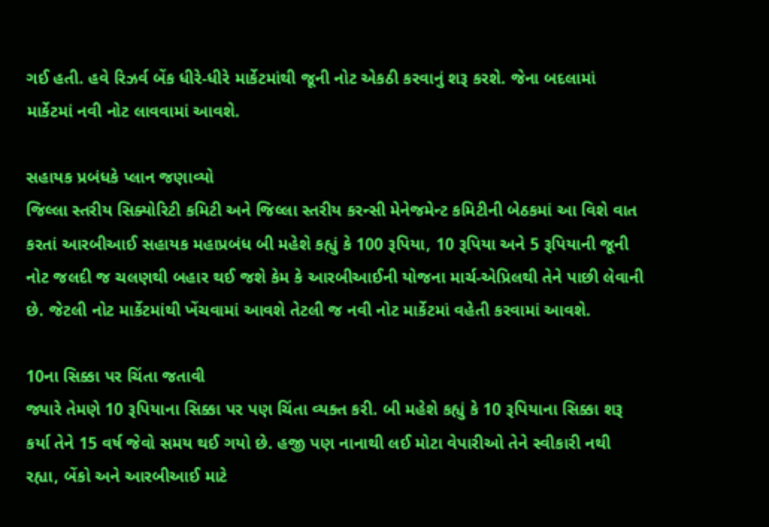ગઈ હતી. હવે રિઝર્વ બેંક ધીરે-ધીરે માર્કેટમાંથી જૂની નોટ એકઠી કરવાનું શરૂ કરશે. જેના બદલામાં માર્કેટમાં નવી નોટ લાવવામાં આવશે.

સહાયક પ્રબંધકે પ્લાન જણાવ્યો
જિલ્લા સ્તરીય સિક્યોરિટી કમિટી અને જિલ્લા સ્તરીય કરન્સી મેનેજમેન્ટ કમિટીની બેઠકમાં આ વિશે વાત કરતાં આરબીઆઈ સહાયક મહાપ્રબંધ બી મહેશે કહ્યું કે 100 રૂપિયા, 10 રૂપિયા અને 5 રૂપિયાની જૂની નોટ જલદી જ ચલણથી બહાર થઈ જશે કેમ કે આરબીઆઈની યોજના માર્ચ-એપ્રિલથી તેને પાછી લેવાની છે. જેટલી નોટ માર્કેટમાંથી ખેંચવામાં આવશે તેટલી જ નવી નોટ માર્કેટમાં વહેતી કરવામાં આવશે.

10ના સિક્કા પર ચિંતા જતાવી
જ્યારે તેમણે 10 રૂપિયાના સિક્કા પર પણ ચિંતા વ્યક્ત કરી. બી મહેશે કહ્યું કે 10 રૂપિયાના સિક્કા શરૂ કર્યા તેને 15 વર્ષ જેવો સમય થઈ ગયો છે. હજી પણ નાનાથી લઈ મોટા વેપારીઓ તેને સ્વીકારી નથી રહ્યા, બેંકો અને આરબીઆઈ માટે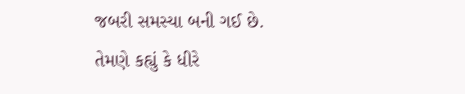જબરી સમસ્યા બની ગઈ છે. તેમણે કહ્યું કે ધીરે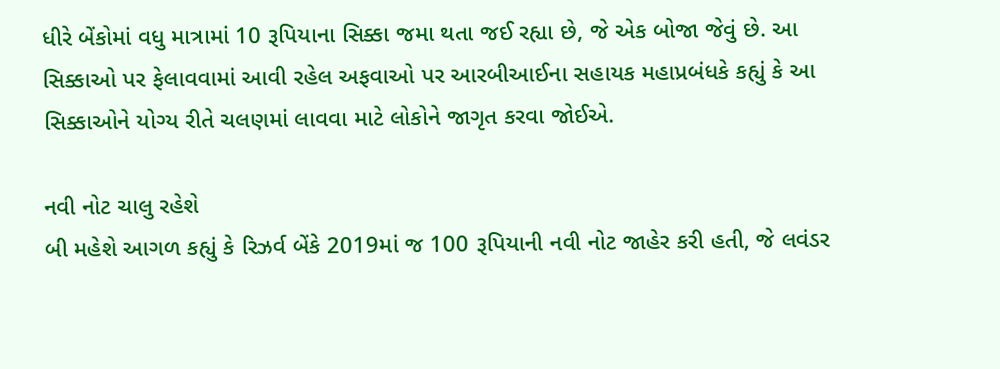ધીરે બેંકોમાં વધુ માત્રામાં 10 રૂપિયાના સિક્કા જમા થતા જઈ રહ્યા છે, જે એક બોજા જેવું છે. આ સિક્કાઓ પર ફેલાવવામાં આવી રહેલ અફવાઓ પર આરબીઆઈના સહાયક મહાપ્રબંધકે કહ્યું કે આ સિક્કાઓને યોગ્ય રીતે ચલણમાં લાવવા માટે લોકોને જાગૃત કરવા જોઈએ.

નવી નોટ ચાલુ રહેશે
બી મહેશે આગળ કહ્યું કે રિઝર્વ બેંકે 2019માં જ 100 રૂપિયાની નવી નોટ જાહેર કરી હતી, જે લવંડર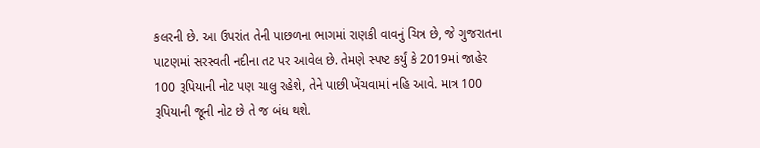કલરની છે. આ ઉપરાંત તેની પાછળના ભાગમાં રાણકી વાવનું ચિત્ર છે, જે ગુજરાતના પાટણમાં સરસ્વતી નદીના તટ પર આવેલ છે. તેમણે સ્પષ્ટ કર્યું કે 2019માં જાહેર 100 રૂપિયાની નોટ પણ ચાલુ રહેશે, તેને પાછી ખેંચવામાં નહિ આવે. માત્ર 100 રૂપિયાની જૂની નોટ છે તે જ બંધ થશે.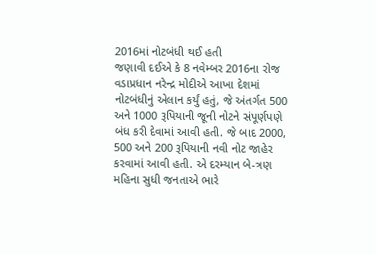2016માં નોટબંધી થઈ હતી
જણાવી દઈએ કે 8 નવેમ્બર 2016ના રોજ વડાપ્રધાન નરેન્દ્ર મોદીએ આખા દેશમાં નોટબંધીનું એલાન કર્યું હતું, જે અંતર્ગત 500 અને 1000 રૂપિયાની જૂની નોટને સંપૂર્ણપણે બંધ કરી દેવામાં આવી હતી. જે બાદ 2000, 500 અને 200 રૂપિયાની નવી નોટ જાહેર કરવામાં આવી હતી. એ દરમ્યાન બે-ત્રણ મહિના સુધી જનતાએ ભારે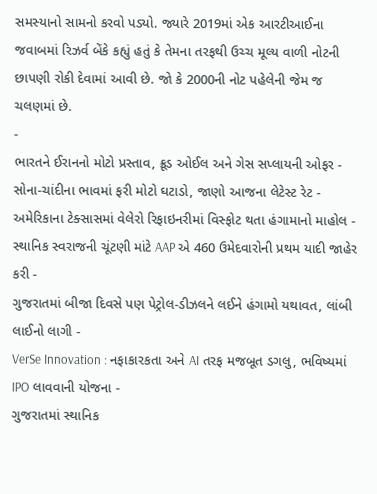સમસ્યાનો સામનો કરવો પડ્યો. જ્યારે 2019માં એક આરટીઆઈના જવાબમાં રિઝર્વ બેંકે કહ્યું હતું કે તેમના તરફથી ઉચ્ચ મૂલ્ય વાળી નોટની છાપણી રોકી દેવામાં આવી છે. જો કે 2000ની નોટ પહેલેની જેમ જ ચલણમાં છે.
-
ભારતને ઈરાનનો મોટો પ્રસ્તાવ, ક્રૂડ ઓઈલ અને ગેસ સપ્લાયની ઓફર -
સોના-ચાંદીના ભાવમાં ફરી મોટો ઘટાડો, જાણો આજના લેટેસ્ટ રેટ -
અમેરિકાના ટેક્સાસમાં વેલેરો રિફાઇનરીમાં વિસ્ફોટ થતા હંગામાનો માહોલ -
સ્થાનિક સ્વરાજની ચૂંટણી માંટે AAP એ 460 ઉમેદવારોની પ્રથમ યાદી જાહેર કરી -
ગુજરાતમાં બીજા દિવસે પણ પેટ્રોલ-ડીઝલને લઈને હંગામો યથાવત, લાંબી લાઈનો લાગી -
VerSe Innovation : નફાકારકતા અને AI તરફ મજબૂત ડગલુ, ભવિષ્યમાં IPO લાવવાની યોજના -
ગુજરાતમાં સ્થાનિક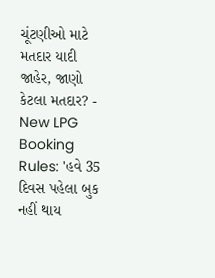ચૂંટણીઓ માટે મતદાર યાદી જાહેર, જાણો કેટલા મતદાર? -
New LPG Booking Rules: 'હવે 35 દિવસ પહેલા બુક નહીં થાય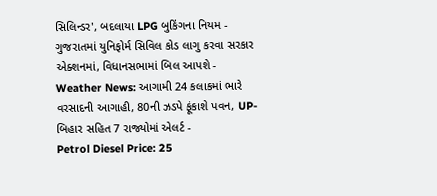સિલિન્ડર', બદલાયા LPG બુકિંગના નિયમ -
ગુજરાતમાં યુનિફોર્મ સિવિલ કોડ લાગુ કરવા સરકાર એક્શનમાં, વિધાનસભામાં બિલ આપશે -
Weather News: આગામી 24 કલાકમાં ભારે વરસાદની આગાહી, 80ની ઝડપે ફૂંકાશે પવન, UP-બિહાર સહિત 7 રાજ્યોમાં એલર્ટ -
Petrol Diesel Price: 25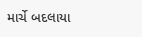માર્ચે બદલાયા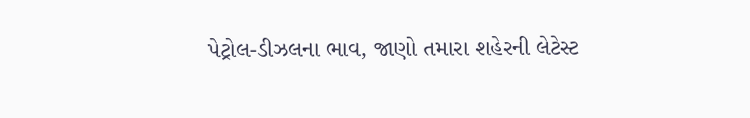પેટ્રોલ-ડીઝલના ભાવ, જાણો તમારા શહેરની લેટેસ્ટ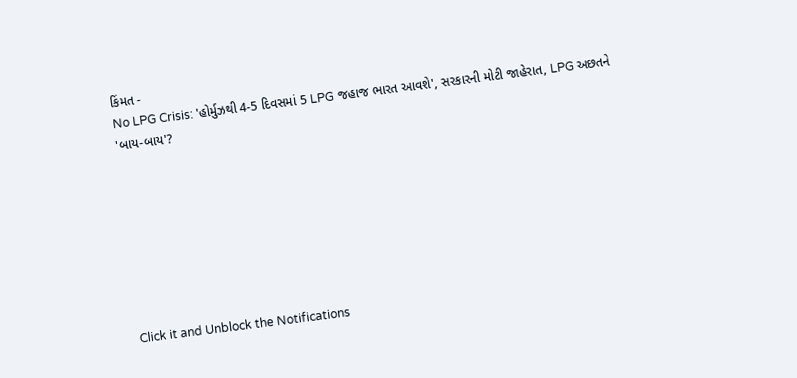કિંમત -
No LPG Crisis: 'હોર્મુઝથી 4-5 દિવસમાં 5 LPG જહાજ ભારત આવશે', સરકારની મોટી જાહેરાત, LPG અછતને 'બાય-બાય'?








Click it and Unblock the Notifications